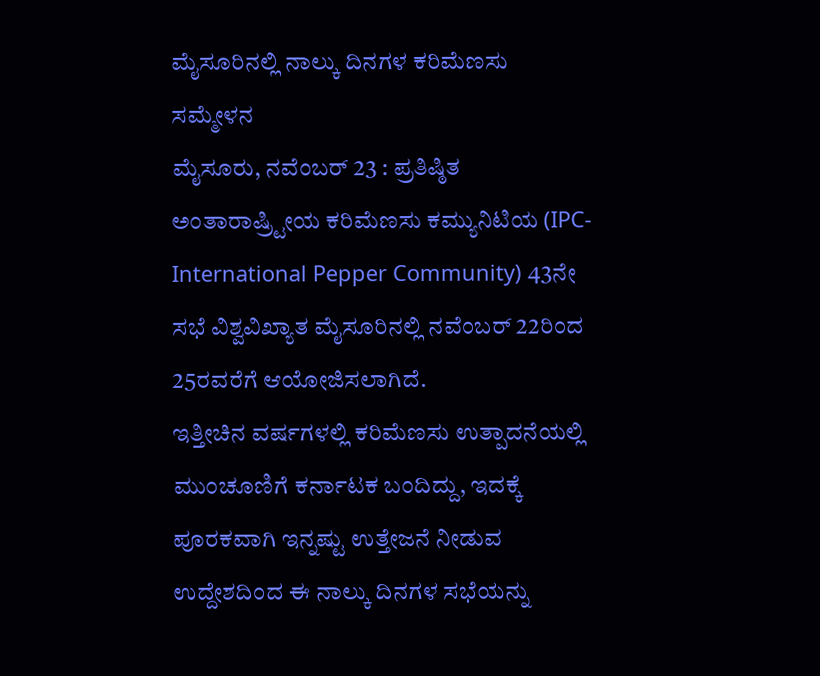ಮೈಸೂರಿನಲ್ಲಿ ನಾಲ್ಕು ದಿನಗಳ ಕರಿಮೆಣಸು ಸಮ್ಮೇಳನ
ಮೈಸೂರು, ನವೆಂಬರ್ 23 : ಪ್ರತಿಷ್ಠಿತ ಅಂತಾರಾಷ್ರ್ಟೀಯ ಕರಿಮೆಣಸು ಕಮ್ಯುನಿಟಿಯ (IPC-International Pepper Community) 43ನೇ ಸಭೆ ವಿಶ್ವವಿಖ್ಯಾತ ಮೈಸೂರಿನಲ್ಲಿ ನವೆಂಬರ್ 22ರಿಂದ 25ರವರೆಗೆ ಆಯೋಜಿಸಲಾಗಿದೆ.
ಇತ್ತೀಚಿನ ವರ್ಷಗಳಲ್ಲಿ ಕರಿಮೆಣಸು ಉತ್ಪಾದನೆಯಲ್ಲಿ ಮುಂಚೂಣಿಗೆ ಕರ್ನಾಟಕ ಬಂದಿದ್ದು, ಇದಕ್ಕೆ ಪೂರಕವಾಗಿ ಇನ್ನಷ್ಟು ಉತ್ತೇಜನೆ ನೀಡುವ ಉದ್ದೇಶದಿಂದ ಈ ನಾಲ್ಕು ದಿನಗಳ ಸಭೆಯನ್ನು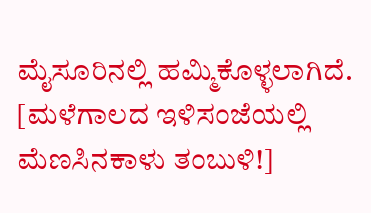ಮೈಸೂರಿನಲ್ಲಿ ಹಮ್ಮಿಕೊಳ್ಳಲಾಗಿದೆ. [ಮಳೆಗಾಲದ ಇಳಿಸಂಜೆಯಲ್ಲಿ ಮೆಣಸಿನಕಾಳು ತಂಬುಳಿ!]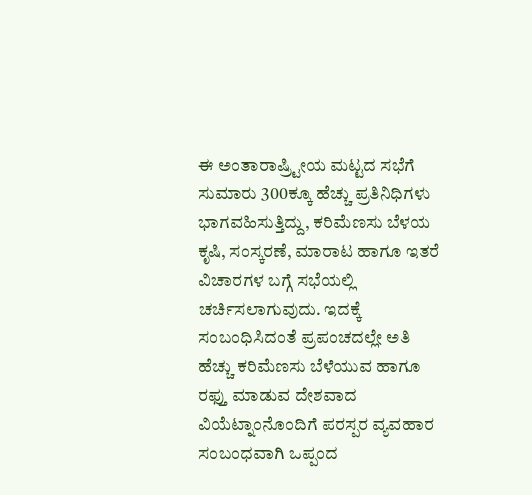ಈ ಅಂತಾರಾಷ್ರ್ಟೀಯ ಮಟ್ಟದ ಸಭೆಗೆ ಸುಮಾರು 300ಕ್ಕೂ ಹೆಚ್ಚು ಪ್ರತಿನಿಧಿಗಳು ಭಾಗವಹಿಸುತ್ತಿದ್ದು, ಕರಿಮೆಣಸು ಬೆಳಯ ಕೃಷಿ, ಸಂಸ್ಕರಣೆ, ಮಾರಾಟ ಹಾಗೂ ಇತರೆ ವಿಚಾರಗಳ ಬಗ್ಗೆ ಸಭೆಯಲ್ಲಿ ಚರ್ಚಿಸಲಾಗುವುದು. ಇದಕ್ಕೆ ಸಂಬಂಧಿಸಿದಂತೆ ಪ್ರಪಂಚದಲ್ಲೇ ಅತಿ ಹೆಚ್ಚು ಕರಿಮೆಣಸು ಬೆಳೆಯುವ ಹಾಗೂ ರಫ್ತು ಮಾಡುವ ದೇಶವಾದ ವಿಯೆಟ್ನಾಂನೊಂದಿಗೆ ಪರಸ್ಪರ ವ್ಯವಹಾರ ಸಂಬಂಧವಾಗಿ ಒಪ್ಪಂದ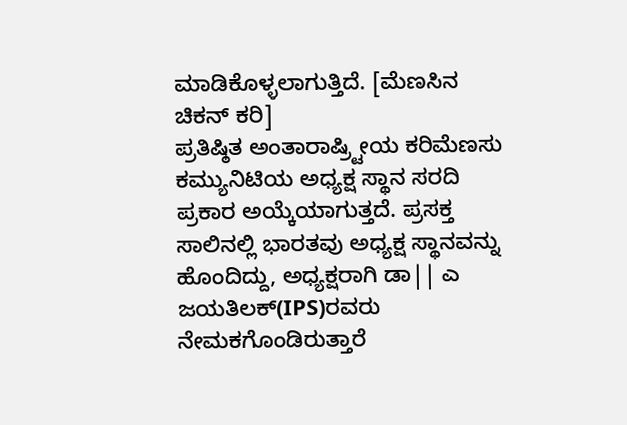ಮಾಡಿಕೊಳ್ಳಲಾಗುತ್ತಿದೆ. [ಮೆಣಸಿನ ಚಿಕನ್ ಕರಿ]
ಪ್ರತಿಷ್ಠಿತ ಅಂತಾರಾಷ್ರ್ಟೀಯ ಕರಿಮೆಣಸು ಕಮ್ಯುನಿಟಿಯ ಅಧ್ಯಕ್ಷ ಸ್ಥಾನ ಸರದಿ ಪ್ರಕಾರ ಅಯ್ಕೆಯಾಗುತ್ತದೆ. ಪ್ರಸಕ್ತ ಸಾಲಿನಲ್ಲಿ ಭಾರತವು ಅಧ್ಯಕ್ಷ ಸ್ಥಾನವನ್ನು ಹೊಂದಿದ್ದು, ಅಧ್ಯಕ್ಷರಾಗಿ ಡಾ|| ಎ ಜಯತಿಲಕ್(IPS)ರವರು ನೇಮಕಗೊಂಡಿರುತ್ತಾರೆ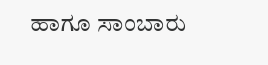ಹಾಗೂ ಸಾಂಬಾರು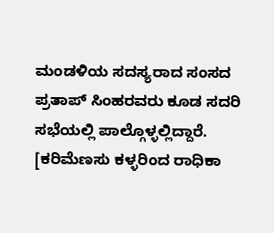ಮಂಡಳಿಯ ಸದಸ್ಯರಾದ ಸಂಸದ ಪ್ರತಾಪ್ ಸಿಂಹರವರು ಕೂಡ ಸದರಿ ಸಭೆಯಲ್ಲಿ ಪಾಲ್ಗೊಳ್ಳಲ್ಲಿದ್ದಾರೆ. [ಕರಿಮೆಣಸು ಕಳ್ಳರಿಂದ ರಾಧಿಕಾ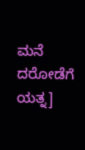ಮನೆ ದರೋಡೆಗೆ ಯತ್ನ]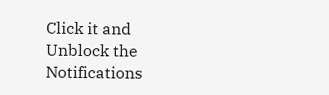Click it and Unblock the Notifications